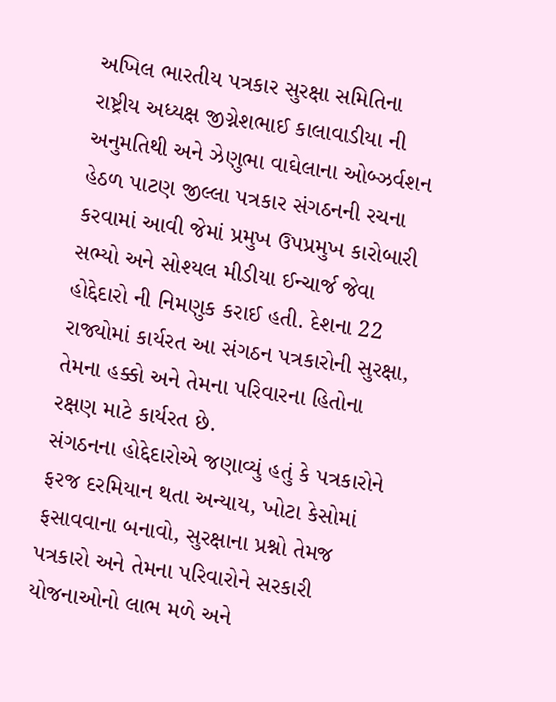અખિલ ભારતીય પત્રકાર સુરક્ષા સમિતિના રાષ્ટ્રીય અધ્યક્ષ જીગ્નેશભાઈ કાલાવાડીયા ની અનુમતિથી અને ઝેણુભા વાઘેલાના ઓબ્ઝર્વશન હેઠળ પાટણ જીલ્લા પત્રકાર સંગઠનની રચના કરવામાં આવી જેમાં પ્રમુખ ઉપપ્રમુખ કારોબારી સભ્યો અને સોશ્યલ મીડીયા ઈન્ચાર્જ જેવા હોદ્દેદારો ની નિમણુક કરાઈ હતી. દેશના 22 રાજ્યોમાં કાર્યરત આ સંગઠન પત્રકારોની સુરક્ષા, તેમના હક્કો અને તેમના પરિવારના હિતોના રક્ષણ માટે કાર્યરત છે.
સંગઠનના હોદ્દેદારોએ જણાવ્યું હતું કે પત્રકારોને ફરજ દરમિયાન થતા અન્યાય, ખોટા કેસોમાં ફસાવવાના બનાવો, સુરક્ષાના પ્રશ્નો તેમજ પત્રકારો અને તેમના પરિવારોને સરકારી યોજનાઓનો લાભ મળે અને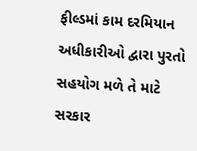ફીલ્ડમાં કામ દરમિયાન અધીકારીઓ દ્વારા પુરતો સહયોગ મળે તે માટે સરકાર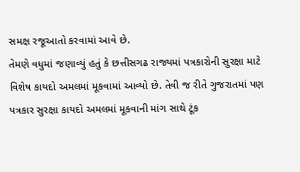સમક્ષ રજૂઆતો કરવામાં આવે છે.
તેમણે વધુમાં જણાવ્યું હતું કે છત્તીસગઢ રાજ્યમાં પત્રકારોની સુરક્ષા માટે વિશેષ કાયદો અમલમાં મૂકવામાં આવ્યો છે. તેવી જ રીતે ગુજરાતમાં પણ પત્રકાર સુરક્ષા કાયદો અમલમાં મૂકવાની માંગ સાથે ટૂંક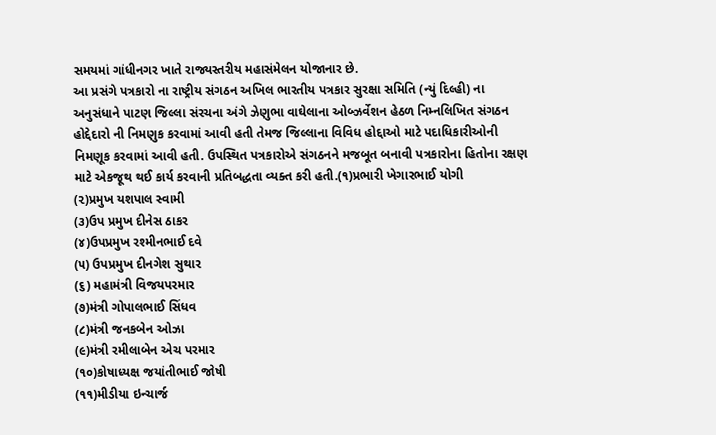સમયમાં ગાંધીનગર ખાતે રાજ્યસ્તરીય મહાસંમેલન યોજાનાર છે.
આ પ્રસંગે પત્રકારો ના રાષ્ટ્રીય સંગઠન અખિલ ભારતીય પત્રકાર સુરક્ષા સમિતિ (ન્યું દિલ્હી) ના અનુસંધાને પાટણ જિલ્લા સંરચના અંગે ઝેણુભા વાઘેલાના ઓબ્ઝર્વેશન હેઠળ નિમ્નલિખિત સંગઠન હોદ્દેદારો ની નિમણુક કરવામાં આવી હતી તેમજ જિલ્લાના વિવિધ હોદ્દાઓ માટે પદાધિકારીઓની નિમણૂક કરવામાં આવી હતી. ઉપસ્થિત પત્રકારોએ સંગઠનને મજબૂત બનાવી પત્રકારોના હિતોના રક્ષણ માટે એકજૂથ થઈ કાર્ય કરવાની પ્રતિબદ્ધતા વ્યક્ત કરી હતી.(૧)પ્રભારી ખેગારભાઈ યોગી
(૨)પ્રમુખ યશપાલ સ્વામી
(૩)ઉપ પ્રમુખ દીનેસ ઠાકર
(૪)ઉપપ્રમુખ રશ્મીનભાઈ દવે
(૫) ઉપપ્રમુખ દીનગેશ સુથાર
(૬) મહામંત્રી વિજયપરમાર
(૭)મંત્રી ગોપાલભાઈ સિંધવ
(૮)મંત્રી જનકબેન ઓઝા
(૯)મંત્રી રમીલાબેન એચ પરમાર
(૧૦)કોષાધ્યક્ષ જયાંતીભાઈ જોષી
(૧૧)મીડીયા ઇન્ચાર્જ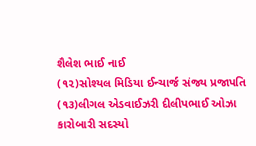શૈલેશ ભાઈ નાઈ
(૧૨)સોશ્યલ મિડિયા ઈન્ચાર્જ સંજ્ય પ્રજાપતિ
(૧૩)લીગલ એડવાઈઝરી દીલીપભાઈ ઓઝા
કારોબારી સદસ્યો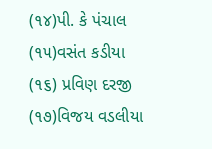(૧૪)પી. કે પંચાલ
(૧૫)વસંત કડીયા
(૧૬) પ્રવિણ દરજી
(૧૭)વિજય વડલીયા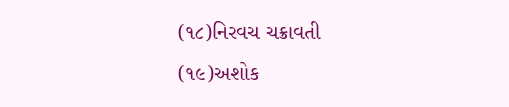(૧૮)નિરવચ ચક્રાવતી
(૧૯)અશોક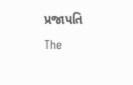પ્રજાપતિ
The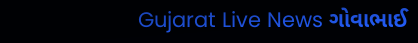Gujarat Live News ગોવાભાઈ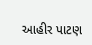આહીર પાટણ